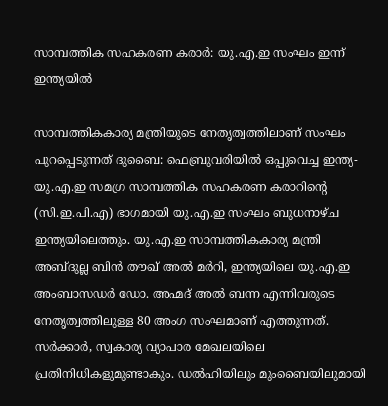സാമ്പത്തിക സഹകരണ കരാർ: യു.എ.ഇ സംഘം ഇന്ന് ഇന്ത്യയിൽ

സാമ്പത്തികകാര്യ മന്ത്രിയുടെ നേതൃത്വത്തിലാണ് സംഘം പുറപ്പെടുന്നത് ദുബൈ: ഫെബ്രുവരിയിൽ ഒപ്പുവെച്ച ഇന്ത്യ-യു.എ.ഇ സമഗ്ര സാമ്പത്തിക സഹകരണ കരാറിന്‍റെ (സി.ഇ.പി.എ) ഭാഗമായി യു.എ.ഇ സംഘം ബുധനാഴ്ച ഇന്ത്യയിലെത്തും. യു.എ.ഇ സാമ്പത്തികകാര്യ മന്ത്രി അബ്ദുല്ല ബിൻ തൗഖ് അൽ മർറി, ഇന്ത്യയിലെ യു.എ.ഇ അംബാസഡർ ഡോ. അഹ്മദ് അൽ ബന്ന എന്നിവരുടെ നേതൃത്വത്തിലുള്ള 80 അംഗ സംഘമാണ് എത്തുന്നത്. സർക്കാർ, സ്വകാര്യ വ്യാപാര മേഖലയിലെ പ്രതിനിധികളുമുണ്ടാകും. ഡൽഹിയിലും മുംബൈയിലുമായി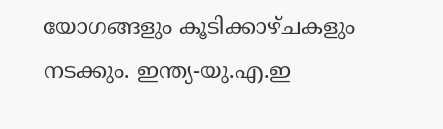യോഗങ്ങളും കൂടിക്കാഴ്ചകളും നടക്കും. ഇന്ത്യ-യു.എ.ഇ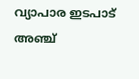വ്യാപാര ഇടപാട് അഞ്ച്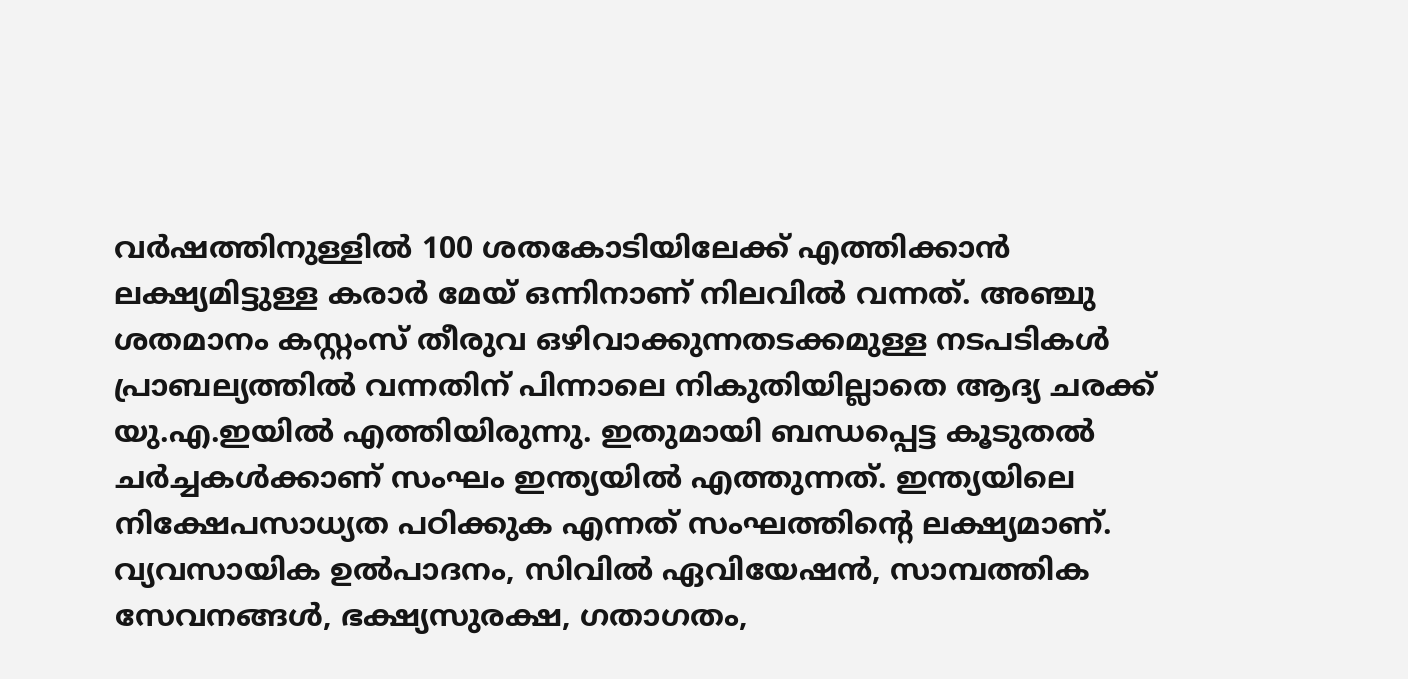വർഷത്തിനുള്ളിൽ 100 ശതകോടിയിലേക്ക് എത്തിക്കാൻ ലക്ഷ്യമിട്ടുള്ള കരാർ മേയ് ഒന്നിനാണ് നിലവിൽ വന്നത്. അഞ്ചു ശതമാനം കസ്റ്റംസ് തീരുവ ഒഴിവാക്കുന്നതടക്കമുള്ള നടപടികൾ പ്രാബല്യത്തിൽ വന്നതിന് പിന്നാലെ നികുതിയില്ലാതെ ആദ്യ ചരക്ക് യു.എ.ഇയിൽ എത്തിയിരുന്നു. ഇതുമായി ബന്ധപ്പെട്ട കൂടുതൽ ചർച്ചകൾക്കാണ് സംഘം ഇന്ത്യയിൽ എത്തുന്നത്. ഇന്ത്യയിലെ നിക്ഷേപസാധ്യത പഠിക്കുക എന്നത് സംഘത്തിന്‍റെ ലക്ഷ്യമാണ്. വ്യവസായിക ഉൽപാദനം, സിവിൽ ഏവിയേഷൻ, സാമ്പത്തിക സേവനങ്ങൾ, ഭക്ഷ്യസുരക്ഷ, ഗതാഗതം,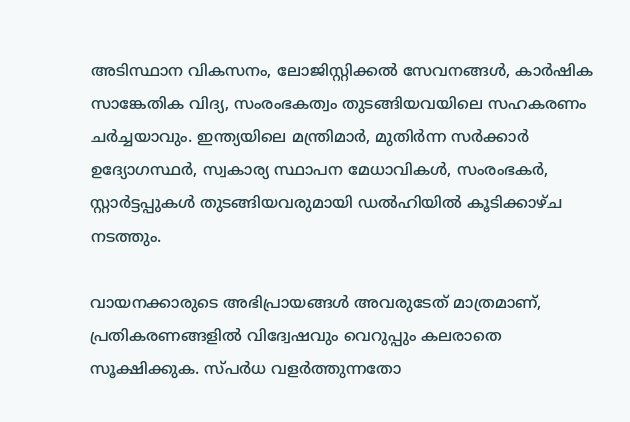അടിസ്ഥാന വികസനം, ലോജിസ്റ്റിക്കൽ സേവനങ്ങൾ, കാർഷിക സാങ്കേതിക വിദ്യ, സംരംഭകത്വം തുടങ്ങിയവയിലെ സഹകരണം ചർച്ചയാവും. ഇന്ത്യയിലെ മന്ത്രിമാർ, മുതിർന്ന സർക്കാർ ഉദ്യോഗസ്ഥർ, സ്വകാര്യ സ്ഥാപന മേധാവികൾ, സംരംഭകർ, സ്റ്റാർട്ടപ്പുകൾ തുടങ്ങിയവരുമായി ഡൽഹിയിൽ കൂടിക്കാഴ്ച നടത്തും.

വായനക്കാരുടെ അഭിപ്രായങ്ങള്‍ അവരുടേത് മാത്രമാണ്, പ്രതികരണങ്ങളിൽ വിദ്വേഷവും വെറുപ്പും കലരാതെ സൂക്ഷിക്കുക. സ്പർധ വളർത്തുന്നതോ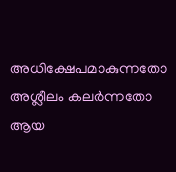അധിക്ഷേപമാകുന്നതോ അശ്ലീലം കലർന്നതോ ആയ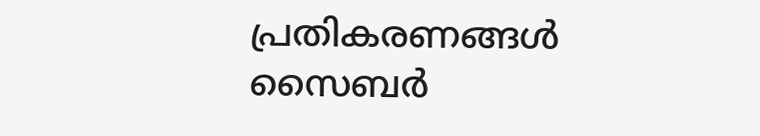പ്രതികരണങ്ങൾ സൈബർ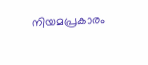നിയമപ്രകാരം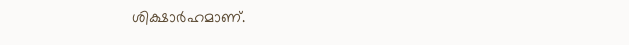ശിക്ഷാർഹമാണ്.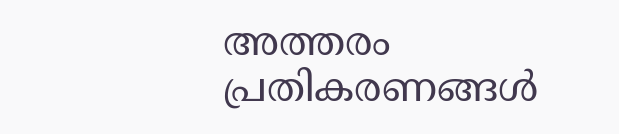അത്തരം പ്രതികരണങ്ങൾ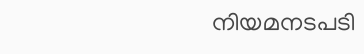നിയമനടപടി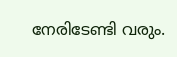നേരിടേണ്ടി വരും.